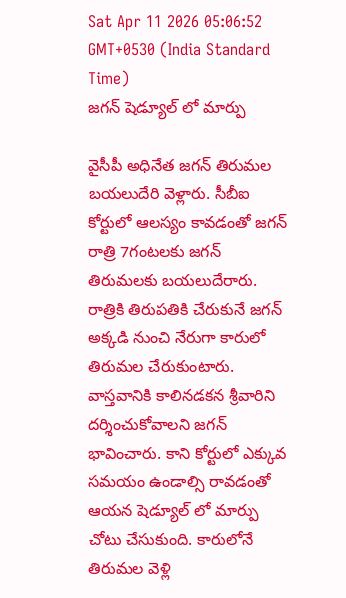Sat Apr 11 2026 05:06:52 GMT+0530 (India Standard Time)
జగన్ షెడ్యూల్ లో మార్పు

వైసీపీ అధినేత జగన్ తిరుమల బయలుదేరి వెళ్లారు. సీబీఐ కోర్టులో ఆలస్యం కావడంతో జగన్ రాత్రి 7గంటలకు జగన్ తిరుమలకు బయలుదేరారు. రాత్రికి తిరుపతికి చేరుకునే జగన్ అక్కడి నుంచి నేరుగా కారులో తిరుమల చేరుకుంటారు. వాస్తవానికి కాలినడకన శ్రీవారిని దర్శించుకోవాలని జగన్ భావించారు. కాని కోర్టులో ఎక్కువ సమయం ఉండాల్సి రావడంతో ఆయన షెడ్యూల్ లో మార్పు చోటు చేసుకుంది. కారులోనే తిరుమల వెళ్లి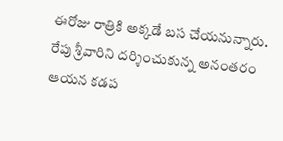ఈరోజు రాత్రికి అక్కడే బస చేయనున్నారు. రేపు శ్రీవారిని దర్శించుకున్న అనంతరం ఆయన కడప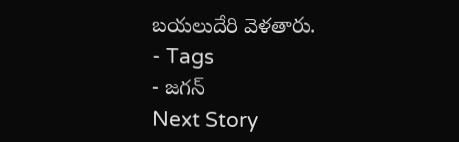బయలుదేరి వెళతారు.
- Tags
- జగన్
Next Story